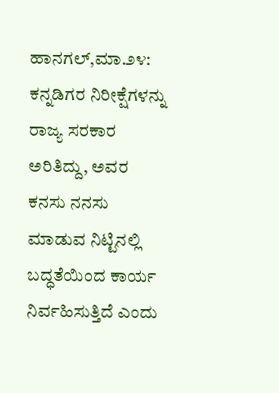ಹಾನಗಲ್,ಮಾ.೨೪: ಕನ್ನಡಿಗರ ನಿರೀಕ್ಷೆಗಳನ್ನು ರಾಜ್ಯ ಸರಕಾರ ಅರಿತಿದ್ದು, ಅವರ ಕನಸು ನನಸು ಮಾಡುವ ನಿಟ್ಟಿನಲ್ಲಿ ಬದ್ಧತೆಯಿಂದ ಕಾರ್ಯ ನಿರ್ವಹಿಸುತ್ತಿದೆ ಎಂದು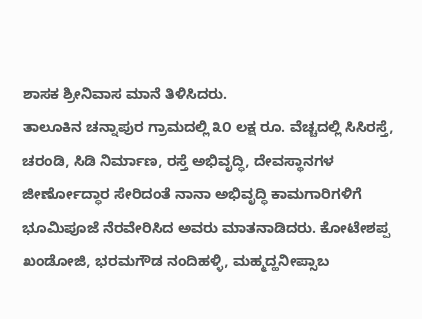ಶಾಸಕ ಶ್ರೀನಿವಾಸ ಮಾನೆ ತಿಳಿಸಿದರು.
ತಾಲೂಕಿನ ಚನ್ನಾಪುರ ಗ್ರಾಮದಲ್ಲಿ ೩೦ ಲಕ್ಷ ರೂ. ವೆಚ್ಚದಲ್ಲಿ ಸಿಸಿರಸ್ತೆ, ಚರಂಡಿ, ಸಿಡಿ ನಿರ್ಮಾಣ, ರಸ್ತೆ ಅಭಿವೃದ್ಧಿ, ದೇವಸ್ಥಾನಗಳ ಜೀರ್ಣೋದ್ಧಾರ ಸೇರಿದಂತೆ ನಾನಾ ಅಭಿವೃದ್ಧಿ ಕಾಮಗಾರಿಗಳಿಗೆ ಭೂಮಿಪೂಜೆ ನೆರವೇರಿಸಿದ ಅವರು ಮಾತನಾಡಿದರು. ಕೋಟೇಶಪ್ಪ ಖಂಡೋಜಿ, ಭರಮಗೌಡ ನಂದಿಹಳ್ಳಿ, ಮಹ್ಮದ್ಹನೀಪ್ಸಾಬ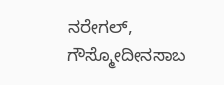ನರೇಗಲ್, ಗೌಸ್ಮೋದೀನಸಾಬ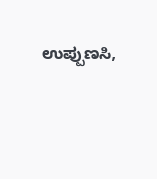ಉಪ್ಪುಣಸಿ,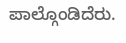ಪಾಲ್ಗೊಂಡಿದೆರು.